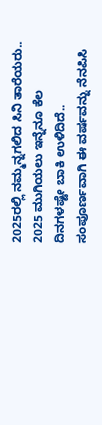2025ರಲ್ಲಿ ನಮ್ಮನ್ನಗಲಿದ ಸಿನಿ ತಾರೆಯರು..
2025 ಮುಗಿಯಲು ಇನ್ನೆನೂ ಕೆಲ ದಿನಗಳಷ್ಟೇ ಬಾಕಿ ಉಳಿದಿದೆ.. ಸಂಪೂರ್ಣವಾಗಿ ಈ ವರ್ಷವನ್ನು ನೆನಪಿಸಿ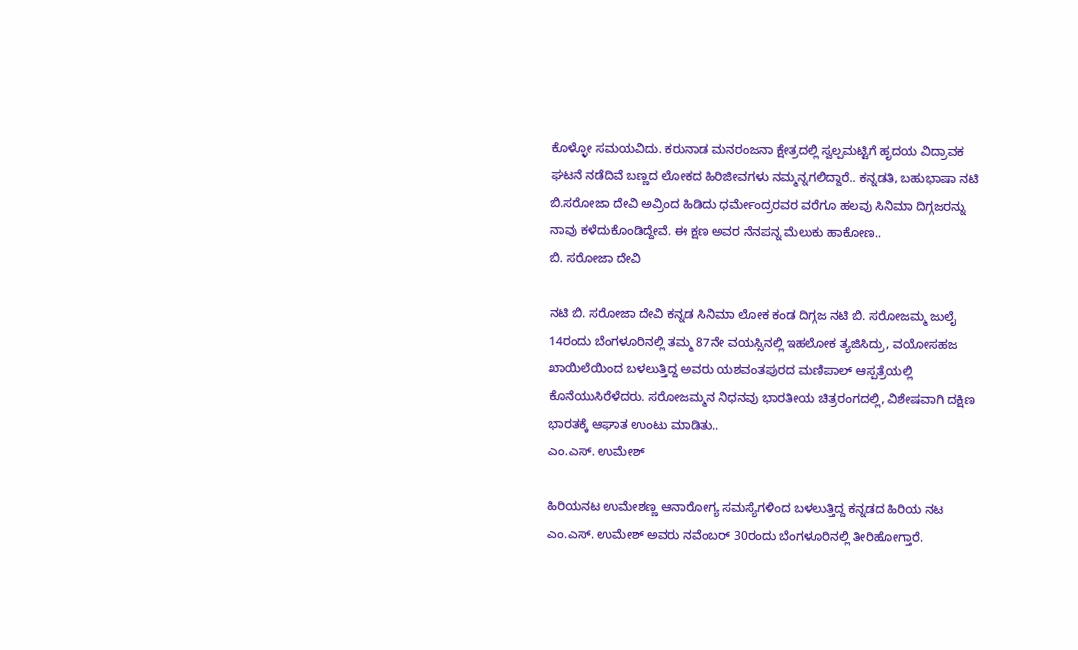ಕೊಳ್ಳೋ ಸಮಯವಿದು. ಕರುನಾಡ ಮನರಂಜನಾ ಕ್ಷೇತ್ರದಲ್ಲಿ ಸ್ವಲ್ಪಮಟ್ಟಿಗೆ ಹೃದಯ ವಿದ್ರಾವಕ ಘಟನೆ ನಡೆದಿವೆ ಬಣ್ಣದ ಲೋಕದ ಹಿರಿಜೀವಗಳು ನಮ್ಮನ್ನಗಲಿದ್ದಾರೆ.. ಕನ್ನಡತಿ, ಬಹುಭಾಷಾ ನಟಿ ಬಿ.ಸರೋಜಾ ದೇವಿ ಅವ್ರಿಂದ ಹಿಡಿದು ಧರ್ಮೇಂದ್ರರವರ ವರೆಗೂ ಹಲವು ಸಿನಿಮಾ ದಿಗ್ಗಜರನ್ನು ನಾವು ಕಳೆದುಕೊಂಡಿದ್ದೇವೆ. ಈ ಕ್ಷಣ ಅವರ ನೆನಪನ್ನ ಮೆಲುಕು ಹಾಕೋಣ..
ಬಿ. ಸರೋಜಾ ದೇವಿ

ನಟಿ ಬಿ. ಸರೋಜಾ ದೇವಿ ಕನ್ನಡ ಸಿನಿಮಾ ಲೋಕ ಕಂಡ ದಿಗ್ಗಜ ನಟಿ ಬಿ. ಸರೋಜಮ್ಮ ಜುಲೈ 14ರಂದು ಬೆಂಗಳೂರಿನಲ್ಲಿ ತಮ್ಮ 87ನೇ ವಯಸ್ಸಿನಲ್ಲಿ ಇಹಲೋಕ ತ್ಯಜಿಸಿದ್ರು, ವಯೋಸಹಜ ಖಾಯಿಲೆಯಿಂದ ಬಳಲುತ್ತಿದ್ದ ಅವರು ಯಶವಂತಪುರದ ಮಣಿಪಾಲ್ ಆಸ್ಪತ್ರೆಯಲ್ಲಿ ಕೊನೆಯುಸಿರೆಳೆದರು. ಸರೋಜಮ್ಮನ ನಿಧನವು ಭಾರತೀಯ ಚಿತ್ರರಂಗದಲ್ಲಿ, ವಿಶೇಷವಾಗಿ ದಕ್ಷಿಣ ಭಾರತಕ್ಕೆ ಆಘಾತ ಉಂಟು ಮಾಡಿತು..
ಎಂ.ಎಸ್. ಉಮೇಶ್

ಹಿರಿಯನಟ ಉಮೇಶಣ್ಣ ಆನಾರೋಗ್ಯ ಸಮಸ್ಯೆಗಳಿಂದ ಬಳಲುತ್ತಿದ್ದ ಕನ್ನಡದ ಹಿರಿಯ ನಟ ಎಂ.ಎಸ್. ಉಮೇಶ್ ಅವರು ನವೆಂಬರ್ 30ರಂದು ಬೆಂಗಳೂರಿನಲ್ಲಿ ತೀರಿಹೋಗ್ತಾರೆ.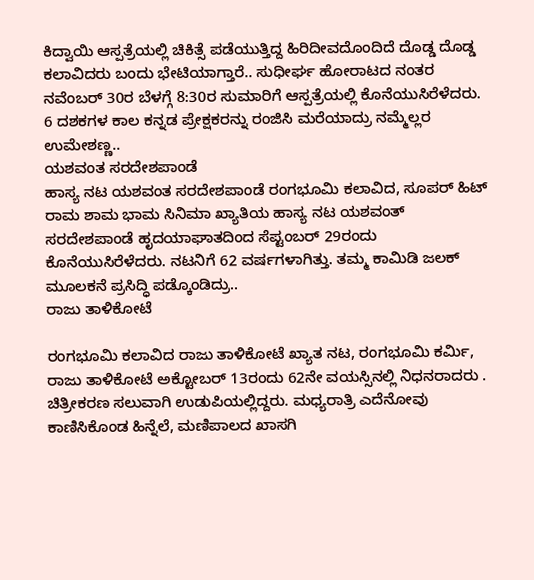ಕಿದ್ವಾಯಿ ಆಸ್ಪತ್ರೆಯಲ್ಲಿ ಚಿಕಿತ್ಸೆ ಪಡೆಯುತ್ತಿದ್ದ ಹಿರಿದೀವದೊಂದಿದೆ ದೊಡ್ಡ ದೊಡ್ಡ ಕಲಾವಿದರು ಬಂದು ಭೇಟಿಯಾಗ್ತಾರೆ.. ಸುಧೀರ್ಘ ಹೋರಾಟದ ನಂತರ ನವೆಂಬರ್ 30ರ ಬೆಳಗ್ಗೆ 8:30ರ ಸುಮಾರಿಗೆ ಆಸ್ಪತ್ರೆಯಲ್ಲಿ ಕೊನೆಯುಸಿರೆಳೆದರು. 6 ದಶಕಗಳ ಕಾಲ ಕನ್ನಡ ಪ್ರೇಕ್ಷಕರನ್ನು ರಂಜಿಸಿ ಮರೆಯಾದ್ರು ನಮ್ಮೆಲ್ಲರ ಉಮೇಶಣ್ಣ..
ಯಶವಂತ ಸರದೇಶಪಾಂಡೆ
ಹಾಸ್ಯ ನಟ ಯಶವಂತ ಸರದೇಶಪಾಂಡೆ ರಂಗಭೂಮಿ ಕಲಾವಿದ, ಸೂಪರ್ ಹಿಟ್ ರಾಮ ಶಾಮ ಭಾಮ ಸಿನಿಮಾ ಖ್ಯಾತಿಯ ಹಾಸ್ಯ ನಟ ಯಶವಂತ್ ಸರದೇಶಪಾಂಡೆ ಹೃದಯಾಘಾತದಿಂದ ಸೆಪ್ಟಂಬರ್ 29ರಂದು ಕೊನೆಯುಸಿರೆಳೆದರು. ನಟನಿಗೆ 62 ವರ್ಷಗಳಾಗಿತ್ತು. ತಮ್ಮ ಕಾಮಿಡಿ ಜಲಕ್ ಮೂಲಕನೆ ಪ್ರಸಿದ್ಧಿ ಪಡ್ಕೊಂಡಿದ್ರು..
ರಾಜು ತಾಳಿಕೋಟೆ

ರಂಗಭೂಮಿ ಕಲಾವಿದ ರಾಜು ತಾಳಿಕೋಟೆ ಖ್ಯಾತ ನಟ, ರಂಗಭೂಮಿ ಕರ್ಮಿ, ರಾಜು ತಾಳಿಕೋಟೆ ಅಕ್ಟೋಬರ್ 13ರಂದು 62ನೇ ವಯಸ್ಸಿನಲ್ಲಿ ನಿಧನರಾದರು . ಚಿತ್ರೀಕರಣ ಸಲುವಾಗಿ ಉಡುಪಿಯಲ್ಲಿದ್ದರು. ಮಧ್ಯರಾತ್ರಿ ಎದೆನೋವು ಕಾಣಿಸಿಕೊಂಡ ಹಿನ್ನೆಲೆ, ಮಣಿಪಾಲದ ಖಾಸಗಿ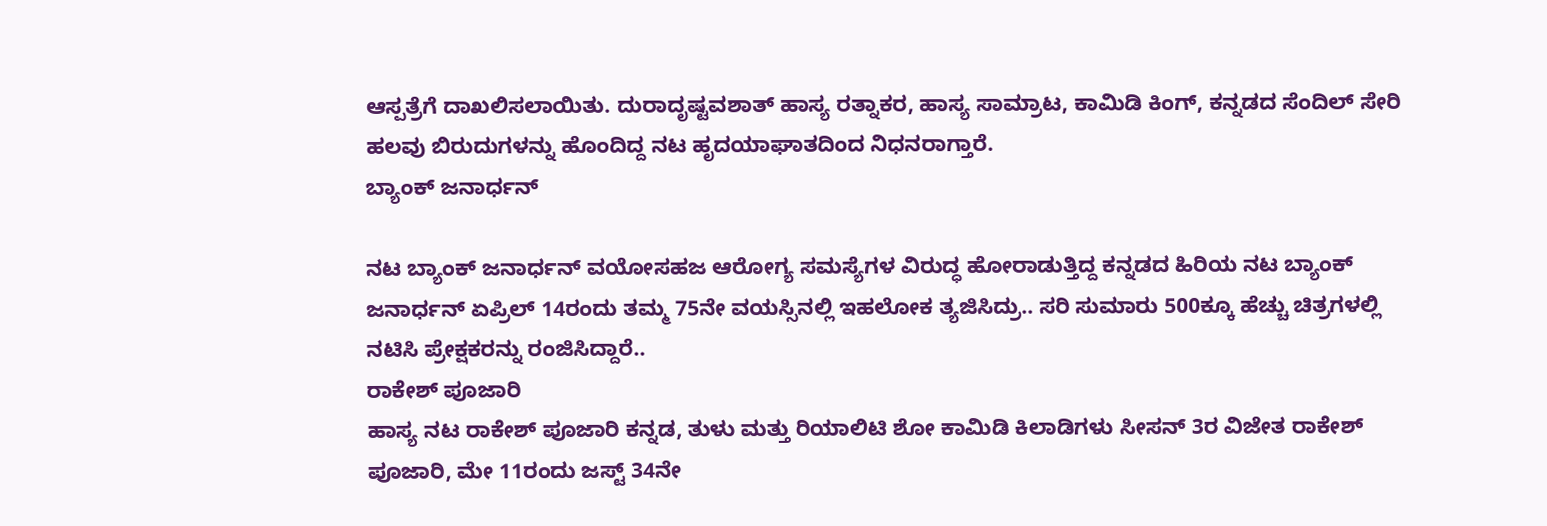ಆಸ್ಪತ್ರೆಗೆ ದಾಖಲಿಸಲಾಯಿತು. ದುರಾದೃಷ್ಟವಶಾತ್ ಹಾಸ್ಯ ರತ್ನಾಕರ, ಹಾಸ್ಯ ಸಾಮ್ರಾಟ, ಕಾಮಿಡಿ ಕಿಂಗ್, ಕನ್ನಡದ ಸೆಂದಿಲ್ ಸೇರಿ ಹಲವು ಬಿರುದುಗಳನ್ನು ಹೊಂದಿದ್ದ ನಟ ಹೃದಯಾಘಾತದಿಂದ ನಿಧನರಾಗ್ತಾರೆ.
ಬ್ಯಾಂಕ್ ಜನಾರ್ಧನ್

ನಟ ಬ್ಯಾಂಕ್ ಜನಾರ್ಧನ್ ವಯೋಸಹಜ ಆರೋಗ್ಯ ಸಮಸ್ಯೆಗಳ ವಿರುದ್ಧ ಹೋರಾಡುತ್ತಿದ್ದ ಕನ್ನಡದ ಹಿರಿಯ ನಟ ಬ್ಯಾಂಕ್ ಜನಾರ್ಧನ್ ಏಪ್ರಿಲ್ 14ರಂದು ತಮ್ಮ 75ನೇ ವಯಸ್ಸಿನಲ್ಲಿ ಇಹಲೋಕ ತ್ಯಜಿಸಿದ್ರು.. ಸರಿ ಸುಮಾರು 500ಕ್ಕೂ ಹೆಚ್ಚು ಚಿತ್ರಗಳಲ್ಲಿ ನಟಿಸಿ ಪ್ರೇಕ್ಷಕರನ್ನು ರಂಜಿಸಿದ್ದಾರೆ..
ರಾಕೇಶ್ ಪೂಜಾರಿ
ಹಾಸ್ಯ ನಟ ರಾಕೇಶ್ ಪೂಜಾರಿ ಕನ್ನಡ, ತುಳು ಮತ್ತು ರಿಯಾಲಿಟಿ ಶೋ ಕಾಮಿಡಿ ಕಿಲಾಡಿಗಳು ಸೀಸನ್ 3ರ ವಿಜೇತ ರಾಕೇಶ್ ಪೂಜಾರಿ, ಮೇ 11ರಂದು ಜಸ್ಟ್ 34ನೇ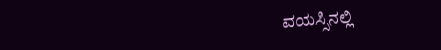ವಯಸ್ಸಿನಲ್ಲಿ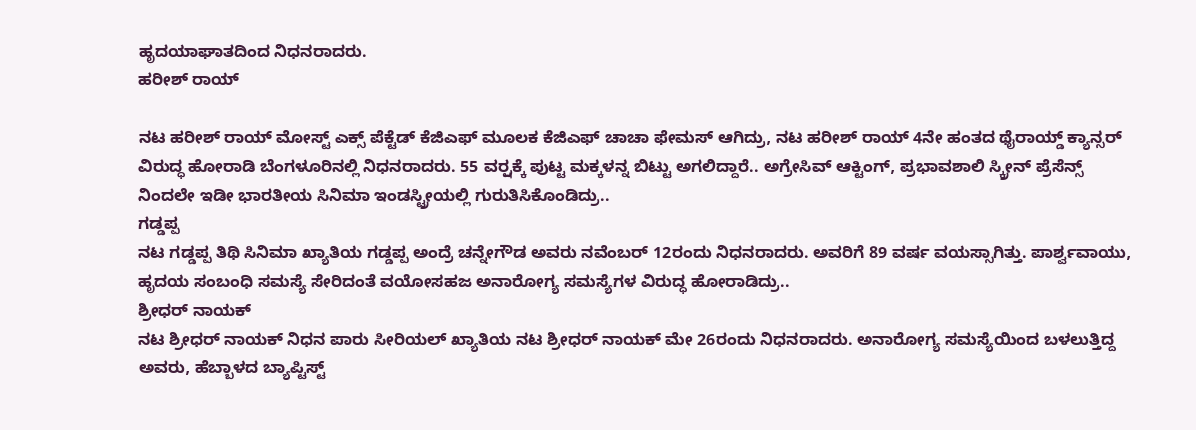ಹೃದಯಾಘಾತದಿಂದ ನಿಧನರಾದರು.
ಹರೀಶ್ ರಾಯ್

ನಟ ಹರೀಶ್ ರಾಯ್ ಮೋಸ್ಟ್ ಎಕ್ಸ್ ಪೆಕ್ಟೆಡ್ ಕೆಜಿಎಫ್ ಮೂಲಕ ಕೆಜಿಎಫ್ ಚಾಚಾ ಫೇಮಸ್ ಆಗಿದ್ರು, ನಟ ಹರೀಶ್ ರಾಯ್ 4ನೇ ಹಂತದ ಥೈರಾಯ್ಡ್ ಕ್ಯಾನ್ಸರ್ ವಿರುದ್ಧ ಹೋರಾಡಿ ಬೆಂಗಳೂರಿನಲ್ಲಿ ನಿಧನರಾದರು. 55 ವರ್ರ್ಷಕ್ಕೆ ಪುಟ್ಟ ಮಕ್ಕಳನ್ನ ಬಿಟ್ಟು ಅಗಲಿದ್ದಾರೆ.. ಅಗ್ರೇಸಿವ್ ಆಕ್ಟಿಂಗ್, ಪ್ರಭಾವಶಾಲಿ ಸ್ಕ್ರೀನ್ ಪ್ರೆಸೆನ್ಸ್ ನಿಂದಲೇ ಇಡೀ ಭಾರತೀಯ ಸಿನಿಮಾ ಇಂಡಸ್ಟ್ರೀಯಲ್ಲಿ ಗುರುತಿಸಿಕೊಂಡಿದ್ರು..
ಗಡ್ಡಪ್ಪ
ನಟ ಗಡ್ಡಪ್ಪ ತಿಥಿ ಸಿನಿಮಾ ಖ್ಯಾತಿಯ ಗಡ್ಡಪ್ಪ ಅಂದ್ರೆ ಚನ್ನೇಗೌಡ ಅವರು ನವೆಂಬರ್ 12ರಂದು ನಿಧನರಾದರು. ಅವರಿಗೆ 89 ವರ್ಷ ವಯಸ್ಸಾಗಿತ್ತು. ಪಾರ್ಶ್ವವಾಯು, ಹೃದಯ ಸಂಬಂಧಿ ಸಮಸ್ಯೆ ಸೇರಿದಂತೆ ವಯೋಸಹಜ ಅನಾರೋಗ್ಯ ಸಮಸ್ಯೆಗಳ ವಿರುದ್ಧ ಹೋರಾಡಿದ್ರು..
ಶ್ರೀಧರ್ ನಾಯಕ್
ನಟ ಶ್ರೀಧರ್ ನಾಯಕ್ ನಿಧನ ಪಾರು ಸೀರಿಯಲ್ ಖ್ಯಾತಿಯ ನಟ ಶ್ರೀಧರ್ ನಾಯಕ್ ಮೇ 26ರಂದು ನಿಧನರಾದರು. ಅನಾರೋಗ್ಯ ಸಮಸ್ಯೆಯಿಂದ ಬಳಲುತ್ತಿದ್ದ ಅವರು, ಹೆಬ್ಬಾಳದ ಬ್ಯಾಪ್ಟಿಸ್ಟ್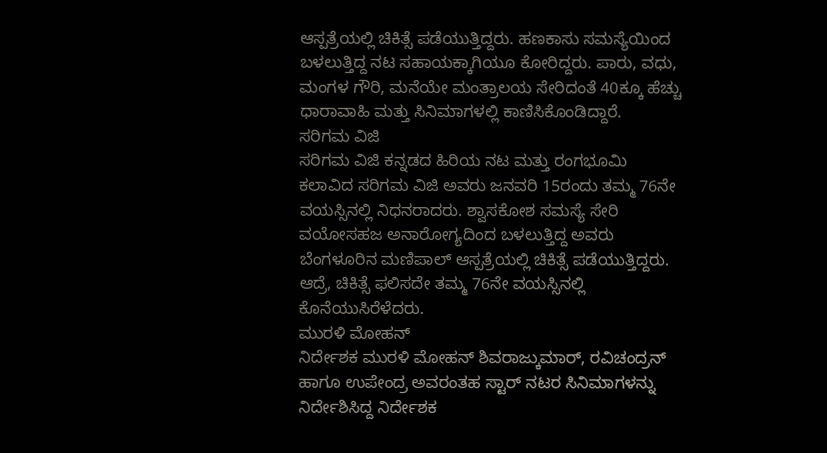ಆಸ್ಪತ್ರೆಯಲ್ಲಿ ಚಿಕಿತ್ಸೆ ಪಡೆಯುತ್ತಿದ್ದರು. ಹಣಕಾಸು ಸಮಸ್ಯೆಯಿಂದ ಬಳಲುತ್ತಿದ್ದ ನಟ ಸಹಾಯಕ್ಕಾಗಿಯೂ ಕೋರಿದ್ದರು. ಪಾರು, ವಧು, ಮಂಗಳ ಗೌರಿ, ಮನೆಯೇ ಮಂತ್ರಾಲಯ ಸೇರಿದಂತೆ 40ಕ್ಕೂ ಹೆಚ್ಚು ಧಾರಾವಾಹಿ ಮತ್ತು ಸಿನಿಮಾಗಳಲ್ಲಿ ಕಾಣಿಸಿಕೊಂಡಿದ್ದಾರೆ.
ಸರಿಗಮ ವಿಜಿ
ಸರಿಗಮ ವಿಜಿ ಕನ್ನಡದ ಹಿರಿಯ ನಟ ಮತ್ತು ರಂಗಭೂಮಿ ಕಲಾವಿದ ಸರಿಗಮ ವಿಜಿ ಅವರು ಜನವರಿ 15ರಂದು ತಮ್ಮ 76ನೇ ವಯಸ್ಸಿನಲ್ಲಿ ನಿಧನರಾದರು. ಶ್ವಾಸಕೋಶ ಸಮಸ್ಯೆ ಸೇರಿ ವಯೋಸಹಜ ಅನಾರೋಗ್ಯದಿಂದ ಬಳಲುತ್ತಿದ್ದ ಅವರು ಬೆಂಗಳೂರಿನ ಮಣಿಪಾಲ್ ಆಸ್ಪತ್ರೆಯಲ್ಲಿ ಚಿಕಿತ್ಸೆ ಪಡೆಯುತ್ತಿದ್ದರು. ಆದ್ರೆ, ಚಿಕಿತ್ಸೆ ಫಲಿಸದೇ ತಮ್ಮ 76ನೇ ವಯಸ್ಸಿನಲ್ಲಿ ಕೊನೆಯುಸಿರೆಳೆದರು.
ಮುರಳಿ ಮೋಹನ್
ನಿರ್ದೇಶಕ ಮುರಳಿ ಮೋಹನ್ ಶಿವರಾಜ್ಕುಮಾರ್, ರವಿಚಂದ್ರನ್ ಹಾಗೂ ಉಪೇಂದ್ರ ಅವರಂತಹ ಸ್ಟಾರ್ ನಟರ ಸಿನಿಮಾಗಳನ್ನು ನಿರ್ದೇಶಿಸಿದ್ದ ನಿರ್ದೇಶಕ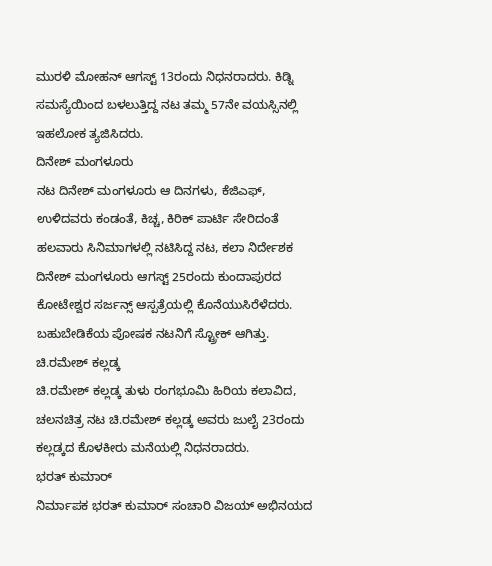ಮುರಳಿ ಮೋಹನ್ ಆಗಸ್ಟ್ 13ರಂದು ನಿಧನರಾದರು. ಕಿಡ್ನಿ ಸಮಸ್ಯೆಯಿಂದ ಬಳಲುತ್ತಿದ್ದ ನಟ ತಮ್ಮ 57ನೇ ವಯಸ್ಸಿನಲ್ಲಿ ಇಹಲೋಕ ತ್ಯಜಿಸಿದರು.
ದಿನೇಶ್ ಮಂಗಳೂರು
ನಟ ದಿನೇಶ್ ಮಂಗಳೂರು ಆ ದಿನಗಳು, ಕೆಜಿಎಫ್, ಉಳಿದವರು ಕಂಡಂತೆ, ಕಿಚ್ಚ, ಕಿರಿಕ್ ಪಾರ್ಟಿ ಸೇರಿದಂತೆ ಹಲವಾರು ಸಿನಿಮಾಗಳಲ್ಲಿ ನಟಿಸಿದ್ದ ನಟ, ಕಲಾ ನಿರ್ದೇಶಕ ದಿನೇಶ್ ಮಂಗಳೂರು ಆಗಸ್ಟ್ 25ರಂದು ಕುಂದಾಪುರದ ಕೋಟೇಶ್ವರ ಸರ್ಜನ್ಸ್ ಆಸ್ಪತ್ರೆಯಲ್ಲಿ ಕೊನೆಯುಸಿರೆಳೆದರು. ಬಹುಬೇಡಿಕೆಯ ಪೋಷಕ ನಟನಿಗೆ ಸ್ಟ್ರೋಕ್ ಆಗಿತ್ತು.
ಚಿ.ರಮೇಶ್ ಕಲ್ಲಡ್ಕ
ಚಿ.ರಮೇಶ್ ಕಲ್ಲಡ್ಕ ತುಳು ರಂಗಭೂಮಿ ಹಿರಿಯ ಕಲಾವಿದ, ಚಲನಚಿತ್ರ ನಟ ಚಿ.ರಮೇಶ್ ಕಲ್ಲಡ್ಕ ಅವರು ಜುಲೈ 23ರಂದು ಕಲ್ಲಡ್ಕದ ಕೊಳಕೀರು ಮನೆಯಲ್ಲಿ ನಿಧನರಾದರು.
ಭರತ್ ಕುಮಾರ್
ನಿರ್ಮಾಪಕ ಭರತ್ ಕುಮಾರ್ ಸಂಚಾರಿ ವಿಜಯ್ ಅಭಿನಯದ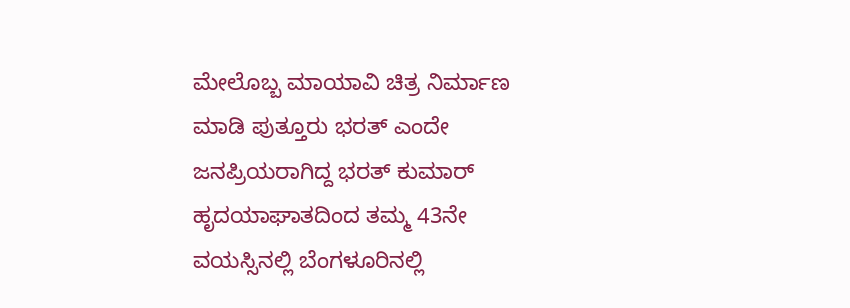ಮೇಲೊಬ್ಬ ಮಾಯಾವಿ ಚಿತ್ರ ನಿರ್ಮಾಣ ಮಾಡಿ ಪುತ್ತೂರು ಭರತ್ ಎಂದೇ ಜನಪ್ರಿಯರಾಗಿದ್ದ ಭರತ್ ಕುಮಾರ್ ಹೃದಯಾಘಾತದಿಂದ ತಮ್ಮ 43ನೇ ವಯಸ್ಸಿನಲ್ಲಿ ಬೆಂಗಳೂರಿನಲ್ಲಿ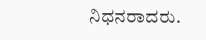ನಿಧನರಾದರು.